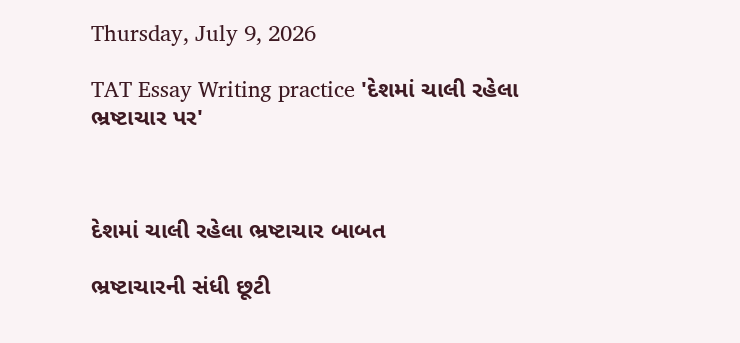Thursday, July 9, 2026

TAT Essay Writing practice 'દેશમાં ચાલી રહેલા ભ્રષ્ટાચાર પર'



દેશમાં ચાલી રહેલા ભ્રષ્ટાચાર બાબત

ભ્રષ્ટાચારની સંધી છૂટી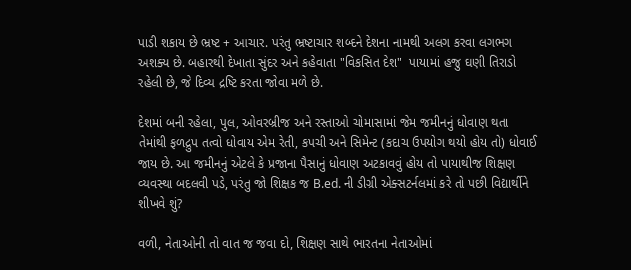પાડી શકાય છે ભ્રષ્ટ + આચાર. પરંતુ ભ્રષ્ટાચાર શબ્દને દેશના નામથી અલગ કરવા લગભગ અશક્ય છે. બહારથી દેખાતા સુંદર અને કહેવાતા "વિકસિત દેશ"  પાયામાં હજુ ઘણી તિરાડો રહેલી છે, જે દિવ્ય દ્રષ્ટિ કરતા જોવા મળે છે.

દેશમાં બની રહેલા, પુલ, ઓવરબ્રીજ અને રસ્તાઓ ચોમાસામાં જેમ જમીનનું ધોવાણ થતા તેમાંથી ફળદ્રુપ તત્વો ધોવાય એમ રેતી, કપચી અને સિમેન્ટ (કદાચ ઉપયોગ થયો હોય તો) ધોવાઈ જાય છે. આ જમીનનું એટલે કે પ્રજાના પૈસાનું ધોવાણ અટકાવવું હોય તો પાયાથીજ શિક્ષણ વ્યવસ્થા બદલવી પડે, પરંતુ જો શિક્ષક જ B.ed. ની ડીગ્રી એક્સટર્નલમાં કરે તો પછી વિદ્યાર્થીને શીખવે શું?

વળી, નેતાઓની તો વાત જ જવા દો, શિક્ષણ સાથે ભારતના નેતાઓમાં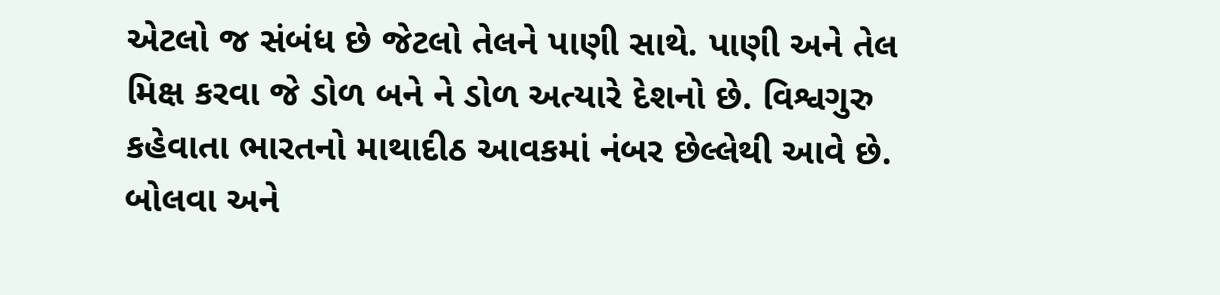એટલો જ સંબંધ છે જેટલો તેલને પાણી સાથે. પાણી અને તેલ મિક્ષ કરવા જે ડોળ બને ને ડોળ અત્યારે દેશનો છે. વિશ્વગુરુ કહેવાતા ભારતનો માથાદીઠ આવકમાં નંબર છેલ્લેથી આવે છે. બોલવા અને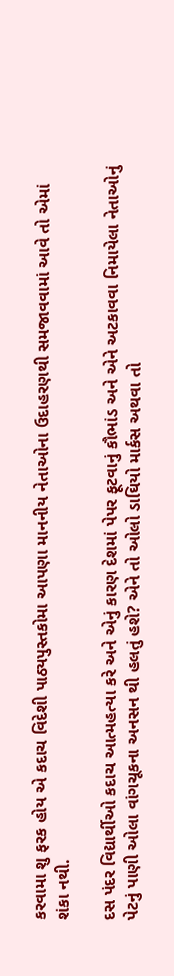કરવામા શુ ફરક હોય એ કદાચ વિદેશી પાઠ્યપુસ્તકોમા આપણા માનનીય નેતાઓના ઉદાહરણથી સમજાવવામાં આવે તો એમાં શંકા નથી.

દસ પંદર વિદ્યાર્થીઓ કદાચ આત્મહત્યા કરે અને એનું કારણ દેશમાં પેપર ફૂટવાનું કૌભાંડ અને એને અટકાવવા નિમાયેલા નેતાઓનું પેટનું પાણી ઓલા વાંગચૂકના અનસન થી હલતું હશે? એને તો ઓલો ડાઘિયો માર્કસ અથવા તો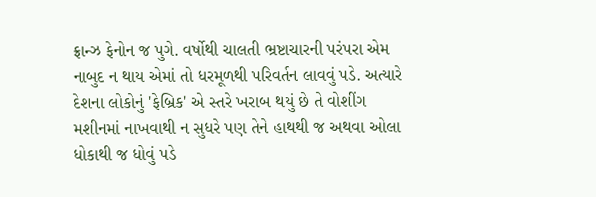ફ્રાન્ઝ ફેનોન જ પુગે. વર્ષોથી ચાલતી ભ્રષ્ટાચારની પરંપરા એમ નાબુદ ન થાય એમાં તો ધરમૂળથી પરિવર્તન લાવવું પડે. અત્યારે દેશના લોકોનું 'ફેબ્રિક' એ સ્તરે ખરાબ થયું છે તે વોશીંગ મશીનમાં નાખવાથી ન સુધરે પણ તેને હાથથી જ અથવા ઓલા ધોકાથી જ ધોવું પડે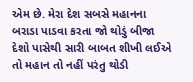એમ છે. મેરા દેશ સબસે મહાનના બરાડા પાડવા કરતા જો થોડું બીજા દેશો પાસેથી સારી બાબત શીખી લઈએ તો મહાન તો નહીં પરંતુ થોડી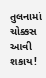તુલનામાં ચોક્કસ આવી શકાય!